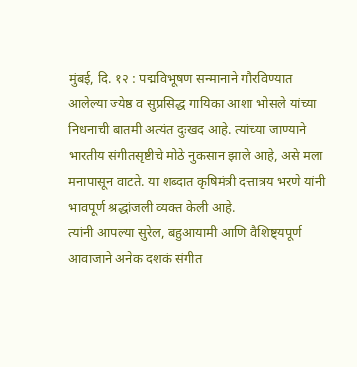मुंबई, दि. १२ : पद्मविभूषण सन्मानाने गौरविण्यात आलेल्या ज्येष्ठ व सुप्रसिद्ध गायिका आशा भोसले यांच्या निधनाची बातमी अत्यंत दुःखद आहे. त्यांच्या जाण्याने भारतीय संगीतसृष्टीचे मोठे नुकसान झाले आहे, असे मला मनापासून वाटते. या शब्दात कृषिमंत्री दत्तात्रय भरणे यांनी भावपूर्ण श्रद्धांजली व्यक्त केली आहे.
त्यांनी आपल्या सुरेल, बहुआयामी आणि वैशिष्ट्यपूर्ण आवाजाने अनेक दशकं संगीत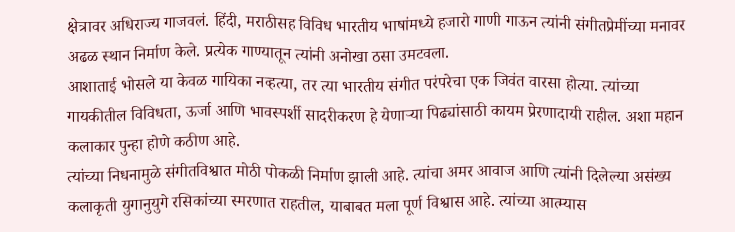क्षेत्रावर अधिराज्य गाजवलं. हिंदी, मराठीसह विविध भारतीय भाषांमध्ये हजारो गाणी गाऊन त्यांनी संगीतप्रेमींच्या मनावर अढळ स्थान निर्माण केले. प्रत्येक गाण्यातून त्यांनी अनोखा ठसा उमटवला.
आशाताई भोसले या केवळ गायिका नव्हत्या, तर त्या भारतीय संगीत परंपरेचा एक जिवंत वारसा होत्या. त्यांच्या गायकीतील विविधता, ऊर्जा आणि भावस्पर्शी सादरीकरण हे येणाऱ्या पिढ्यांसाठी कायम प्रेरणादायी राहील. अशा महान कलाकार पुन्हा होणे कठीण आहे.
त्यांच्या निधनामुळे संगीतविश्वात मोठी पोकळी निर्माण झाली आहे. त्यांचा अमर आवाज आणि त्यांनी दिलेल्या असंख्य कलाकृती युगानुयुगे रसिकांच्या स्मरणात राहतील, याबाबत मला पूर्ण विश्वास आहे. त्यांच्या आत्म्यास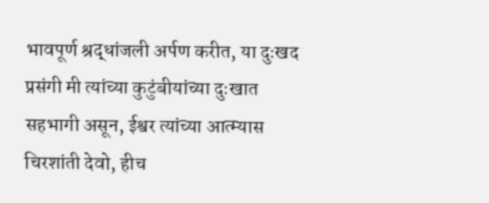भावपूर्ण श्रद्धांजली अर्पण करीत, या दुःखद प्रसंगी मी त्यांच्या कुटुंबीयांच्या दुःखात सहभागी असून, ईश्वर त्यांच्या आत्म्यास चिरशांती देवो, हीच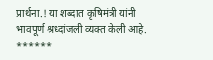प्रार्थना.! या शब्दात कृषिमंत्री यांनी भावपूर्ण श्रध्दांजली व्यक्त केली आहे.
******